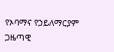የኦባማና የኃይለማርያም ጋዜጣዊ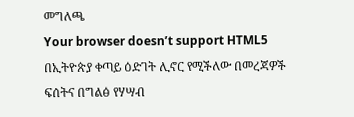መግለጫ
Your browser doesn’t support HTML5
በኢትዮጵያ ቀጣይ ዕድገት ሊኖር የሚችለው በመረጃዎች ፍሰትና በግልፅ የሃሣብ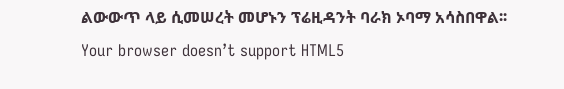ልውውጥ ላይ ሲመሠረት መሆኑን ፕሬዚዳንት ባራክ ኦባማ አሳስበዋል፡፡
Your browser doesn’t support HTML5